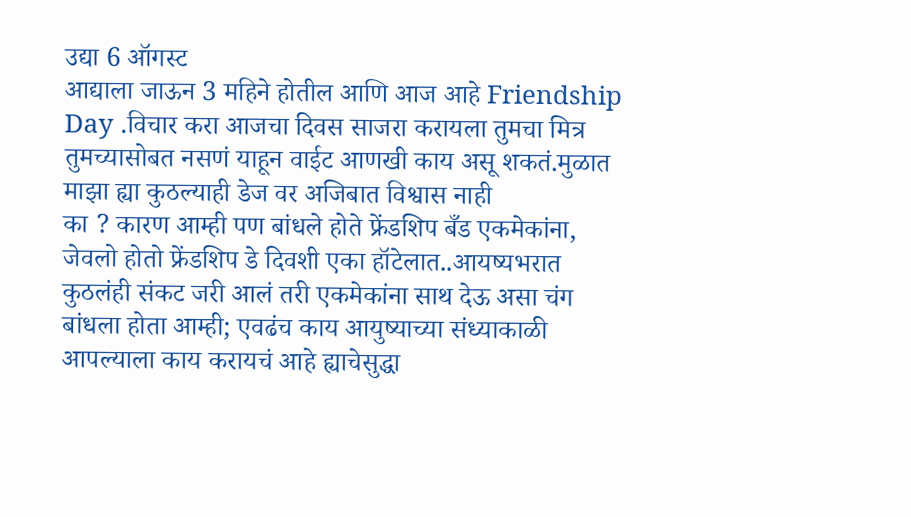उद्या 6 ऑगस्ट
आद्याला जाऊन 3 महिने होतील आणि आज आहे Friendship Day .विचार करा आजचा दिवस साजरा करायला तुमचा मित्र तुमच्यासोबत नसणं याहून वाईट आणखी काय असू शकतं.मुळात माझा ह्या कुठल्याही डेज वर अजिबात विश्वास नाही
का ? कारण आम्ही पण बांधले होते फ्रेंडशिप बँड एकमेकांना, जेवलो होतो फ्रेंडशिप डे दिवशी एका हॉटेलात..आयष्यभरात कुठलंही संकट जरी आलं तरी एकमेकांना साथ देऊ असा चंग बांधला होता आम्ही; एवढंच काय आयुष्याच्या संध्याकाळी आपल्याला काय करायचं आहे ह्याचेसुद्धा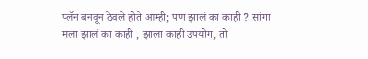प्लॅन बनवून ठेवले होते आम्ही; पण झालं का काही ? सांगा मला झालं का काही , झाला काही उपयोग, तो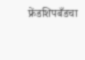फ्रेंडशिपबँडचा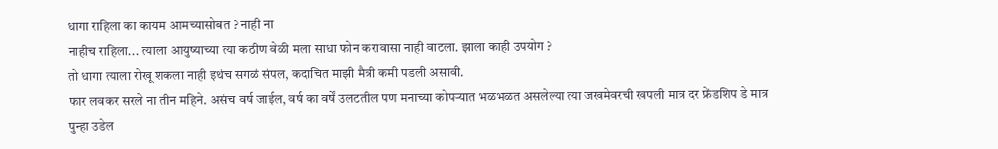धागा राहिला का कायम आमच्यासोबत ? नाही ना
नाहीच राहिला... त्याला आयुष्याच्या त्या कठीण वेळी मला साधा फोन करावासा नाही वाटला. झाला काही उपयोग ?
तो धागा त्याला रोखू शकला नाही इथंच सगळं संपल, कदाचित माझी मैत्री कमी पडली असावी.
फार लवकर सरले ना तीन महिने. असंच वर्ष जाईल, वर्ष का वर्षें उलटतील पण मनाच्या कोपऱ्यात भळभळत असलेल्या त्या जखमेवरची खपली मात्र दर फ्रेंडशिप डे मात्र पुन्हा उडेल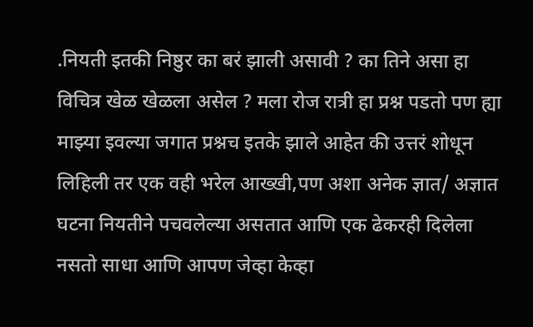.नियती इतकी निष्ठुर का बरं झाली असावी ? का तिने असा हा विचित्र खेळ खेळला असेल ? मला रोज रात्री हा प्रश्न पडतो पण ह्या माझ्या इवल्या जगात प्रश्नच इतके झाले आहेत की उत्तरं शोधून लिहिली तर एक वही भरेल आख्खी,पण अशा अनेक ज्ञात/ अज्ञात घटना नियतीने पचवलेल्या असतात आणि एक ढेकरही दिलेला नसतो साधा आणि आपण जेव्हा केव्हा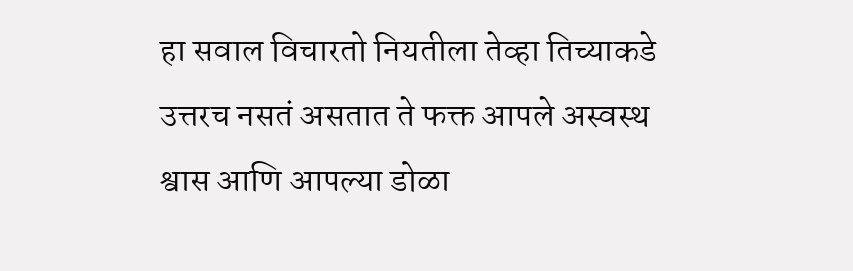हा सवाल विचारतो नियतीला तेव्हा तिच्याकडे उत्तरच नसतं असतात ते फक्त आपले अस्वस्थ श्वास आणि आपल्या डोळा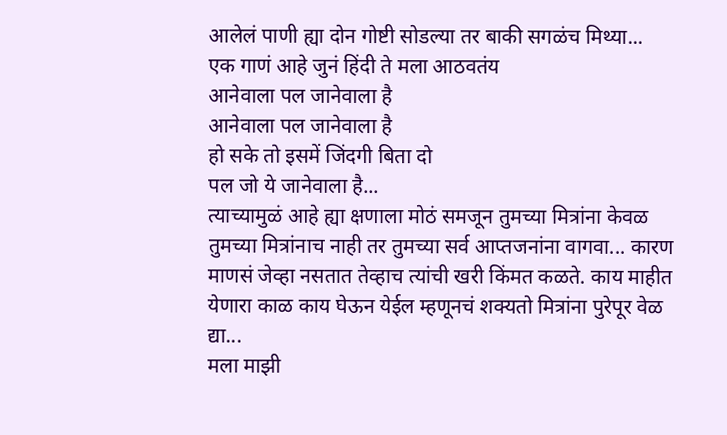आलेलं पाणी ह्या दोन गोष्टी सोडल्या तर बाकी सगळंच मिथ्या...
एक गाणं आहे जुनं हिंदी ते मला आठवतंय
आनेवाला पल जानेवाला है
आनेवाला पल जानेवाला है
हो सके तो इसमें जिंदगी बिता दो
पल जो ये जानेवाला है...
त्याच्यामुळं आहे ह्या क्षणाला मोठं समजून तुमच्या मित्रांना केवळ तुमच्या मित्रांनाच नाही तर तुमच्या सर्व आप्तजनांना वागवा... कारण माणसं जेव्हा नसतात तेव्हाच त्यांची खरी किंमत कळते. काय माहीत येणारा काळ काय घेऊन येईल म्हणूनचं शक्यतो मित्रांना पुरेपूर वेळ द्या...
मला माझी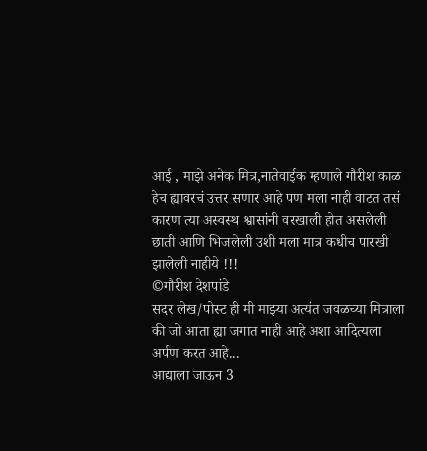आई , माझे अनेक मित्र,नातेवाईक म्हणाले गौरीश काळ हेच ह्यावरचं उत्तर सणार आहे पण मला नाही वाटत तसं कारण त्या अस्वस्थ श्वासांनी वरखाली होत असलेली छाती आणि भिजलेली उशी मला मात्र कधीच पारखी झालेली नाहीये !!!
©गौरीश देशपांडे
सदर लेख/पोस्ट ही मी माझ्या अत्यंत जवळच्या मित्राला की जो आता ह्या जगात नाही आहे अशा आदित्यला अर्पण करत आहे...
आद्याला जाऊन 3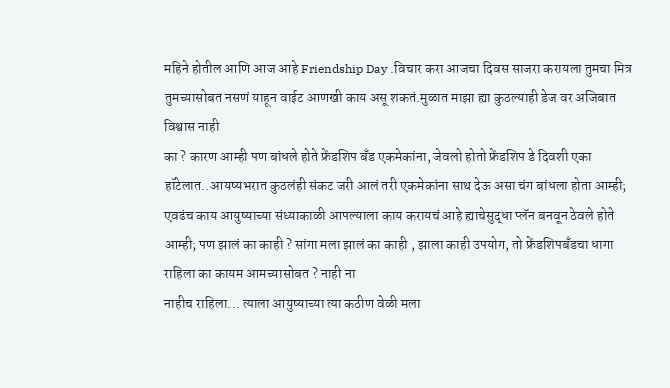महिने होतील आणि आज आहे Friendship Day .विचार करा आजचा दिवस साजरा करायला तुमचा मित्र तुमच्यासोबत नसणं याहून वाईट आणखी काय असू शकतं.मुळात माझा ह्या कुठल्याही डेज वर अजिबात विश्वास नाही
का ? कारण आम्ही पण बांधले होते फ्रेंडशिप बँड एकमेकांना, जेवलो होतो फ्रेंडशिप डे दिवशी एका हॉटेलात..आयष्यभरात कुठलंही संकट जरी आलं तरी एकमेकांना साथ देऊ असा चंग बांधला होता आम्ही; एवढंच काय आयुष्याच्या संध्याकाळी आपल्याला काय करायचं आहे ह्याचेसुद्धा प्लॅन बनवून ठेवले होते आम्ही; पण झालं का काही ? सांगा मला झालं का काही , झाला काही उपयोग, तो फ्रेंडशिपबँडचा धागा राहिला का कायम आमच्यासोबत ? नाही ना
नाहीच राहिला... त्याला आयुष्याच्या त्या कठीण वेळी मला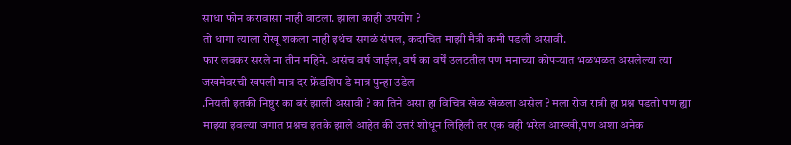साधा फोन करावासा नाही वाटला. झाला काही उपयोग ?
तो धागा त्याला रोखू शकला नाही इथंच सगळं संपल, कदाचित माझी मैत्री कमी पडली असावी.
फार लवकर सरले ना तीन महिने. असंच वर्ष जाईल, वर्ष का वर्षें उलटतील पण मनाच्या कोपऱ्यात भळभळत असलेल्या त्या जखमेवरची खपली मात्र दर फ्रेंडशिप डे मात्र पुन्हा उडेल
.नियती इतकी निष्ठुर का बरं झाली असावी ? का तिने असा हा विचित्र खेळ खेळला असेल ? मला रोज रात्री हा प्रश्न पडतो पण ह्या माझ्या इवल्या जगात प्रश्नच इतके झाले आहेत की उत्तरं शोधून लिहिली तर एक वही भरेल आख्खी,पण अशा अनेक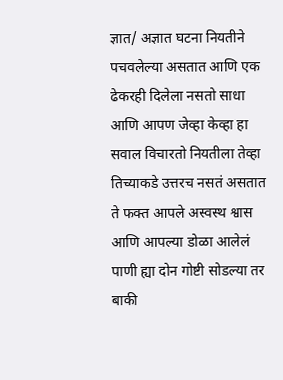ज्ञात/ अज्ञात घटना नियतीने पचवलेल्या असतात आणि एक ढेकरही दिलेला नसतो साधा आणि आपण जेव्हा केव्हा हा सवाल विचारतो नियतीला तेव्हा तिच्याकडे उत्तरच नसतं असतात ते फक्त आपले अस्वस्थ श्वास आणि आपल्या डोळा आलेलं पाणी ह्या दोन गोष्टी सोडल्या तर बाकी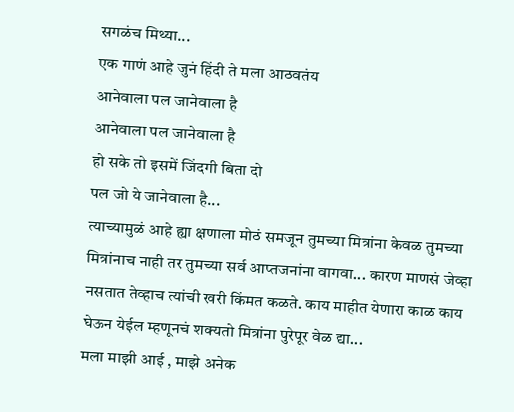सगळंच मिथ्या...
एक गाणं आहे जुनं हिंदी ते मला आठवतंय
आनेवाला पल जानेवाला है
आनेवाला पल जानेवाला है
हो सके तो इसमें जिंदगी बिता दो
पल जो ये जानेवाला है...
त्याच्यामुळं आहे ह्या क्षणाला मोठं समजून तुमच्या मित्रांना केवळ तुमच्या मित्रांनाच नाही तर तुमच्या सर्व आप्तजनांना वागवा... कारण माणसं जेव्हा नसतात तेव्हाच त्यांची खरी किंमत कळते. काय माहीत येणारा काळ काय घेऊन येईल म्हणूनचं शक्यतो मित्रांना पुरेपूर वेळ द्या...
मला माझी आई , माझे अनेक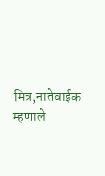मित्र,नातेवाईक म्हणाले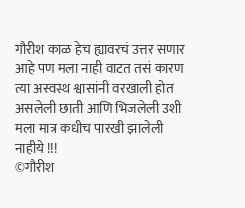गौरीश काळ हेच ह्यावरचं उत्तर सणार आहे पण मला नाही वाटत तसं कारण त्या अस्वस्थ श्वासांनी वरखाली होत असलेली छाती आणि भिजलेली उशी मला मात्र कधीच पारखी झालेली नाहीये !!!
©गौरीश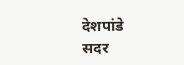देशपांडे
सदर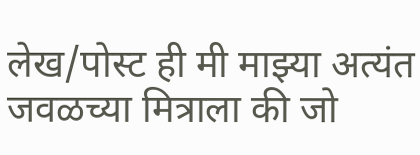लेख/पोस्ट ही मी माझ्या अत्यंत जवळच्या मित्राला की जो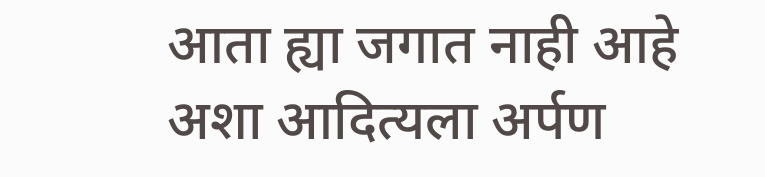आता ह्या जगात नाही आहे अशा आदित्यला अर्पण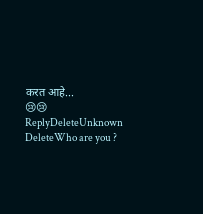करत आहे...
😢😢
ReplyDeleteUnknown
DeleteWho are you ?